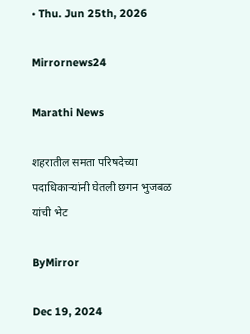• Thu. Jun 25th, 2026

Mirrornews24

Marathi News

शहरातील समता परिषदेच्या पदाधिकाऱ्यांनी घेतली छगन भुजबळ यांची भेट

ByMirror

Dec 19, 2024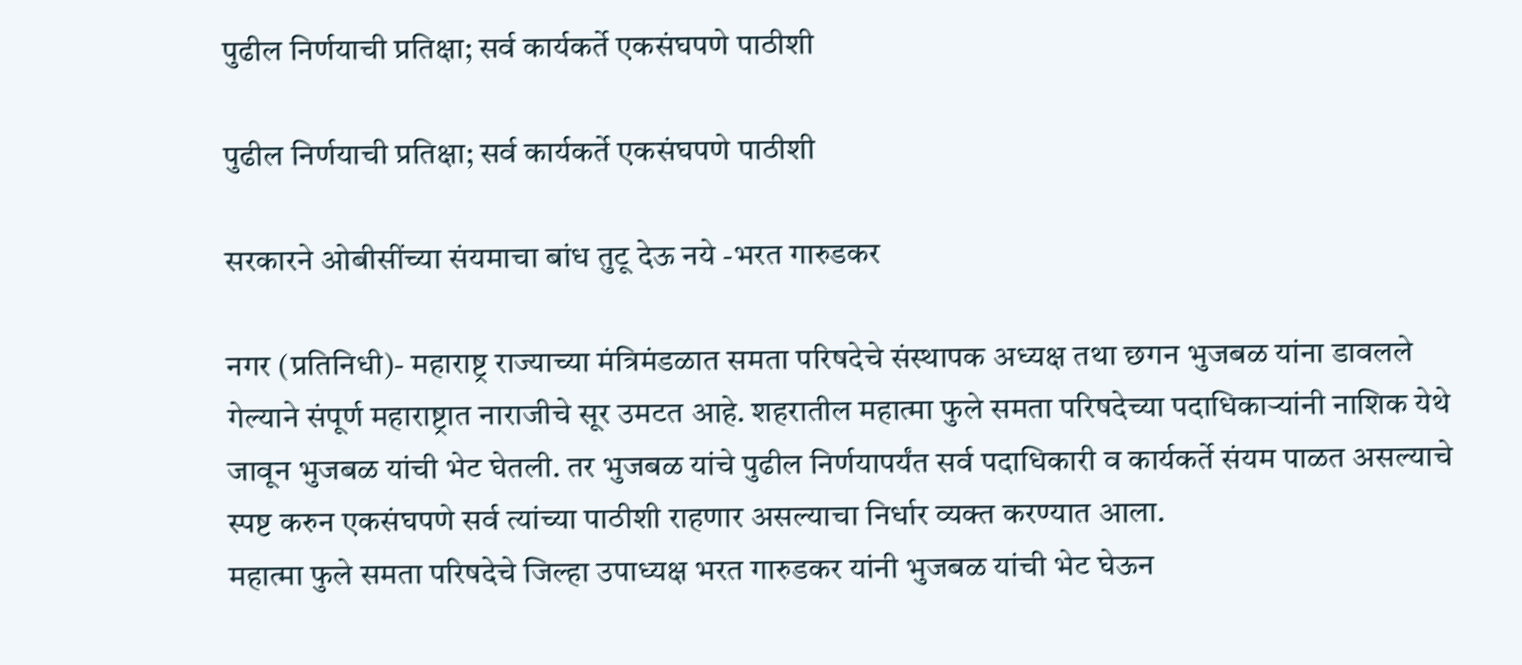पुढील निर्णयाची प्रतिक्षा; सर्व कार्यकर्ते एकसंघपणे पाठीशी

पुढील निर्णयाची प्रतिक्षा; सर्व कार्यकर्ते एकसंघपणे पाठीशी

सरकारने ओबीसींच्या संयमाचा बांध तुटू देऊ नये -भरत गारुडकर

नगर (प्रतिनिधी)- महाराष्ट्र राज्याच्या मंत्रिमंडळात समता परिषदेचे संस्थापक अध्यक्ष तथा छगन भुजबळ यांना डावलले गेल्याने संपूर्ण महाराष्ट्रात नाराजीचे सूर उमटत आहे. शहरातील महात्मा फुले समता परिषदेच्या पदाधिकाऱ्यांनी नाशिक येथे जावून भुजबळ यांची भेट घेतली. तर भुजबळ यांचे पुढील निर्णयापर्यंत सर्व पदाधिकारी व कार्यकर्ते संयम पाळत असल्याचे स्पष्ट करुन एकसंघपणे सर्व त्यांच्या पाठीशी राहणार असल्याचा निर्धार व्यक्त करण्यात आला.
महात्मा फुले समता परिषदेचे जिल्हा उपाध्यक्ष भरत गारुडकर यांनी भुजबळ यांची भेट घेऊन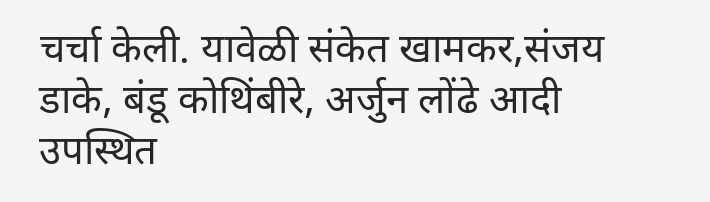चर्चा केली. यावेळी संकेत खामकर,संजय डाके, बंडू कोथिंबीरे, अर्जुन लोंढे आदी उपस्थित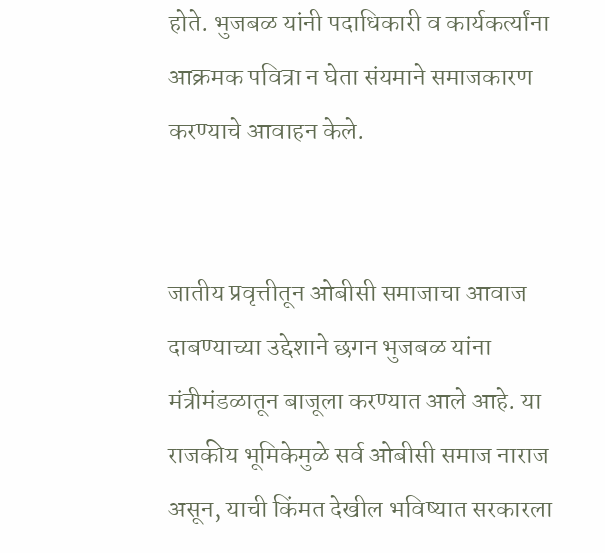होते. भुजबळ यांनी पदाधिकारी व कार्यकर्त्यांना आक्रमक पवित्रा न घेता संयमाने समाजकारण करण्याचे आवाहन केले.


जातीय प्रवृत्तीतून ओबीसी समाजाचा आवाज दाबण्याच्या उद्देशाने छगन भुजबळ यांना मंत्रीमंडळातून बाजूला करण्यात आले आहे. या राजकीय भूमिकेमुळे सर्व ओबीसी समाज नाराज असून, याची किंमत देखील भविष्यात सरकारला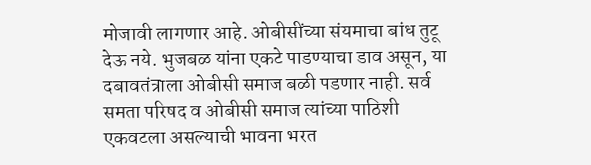मोजावी लागणार आहे. ओबीसींच्या संयमाचा बांध तुटू देऊ नये. भुजबळ यांना एकटे पाडण्याचा डाव असून, या दबावतंत्राला ओबीसी समाज बळी पडणार नाही. सर्व समता परिषद व ओबीसी समाज त्यांच्या पाठिशी एकवटला असल्याची भावना भरत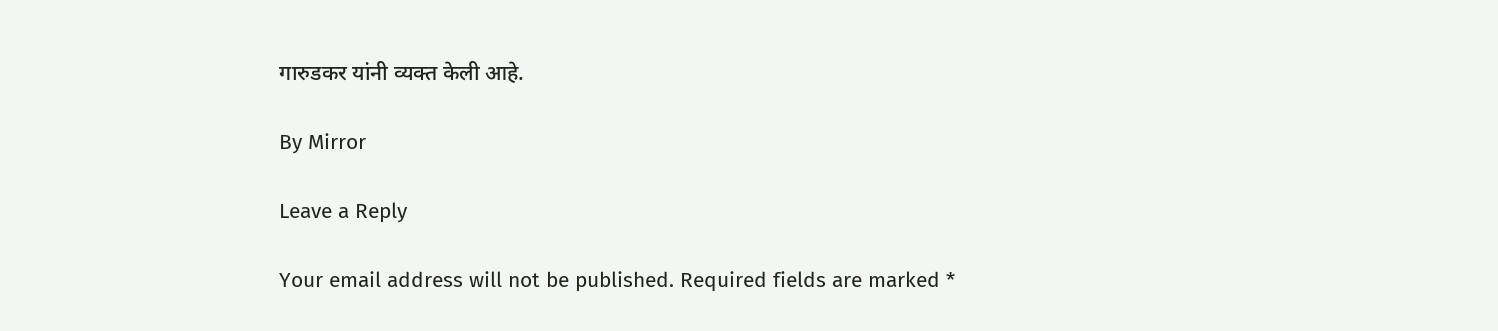गारुडकर यांनी व्यक्त केली आहे.

By Mirror

Leave a Reply

Your email address will not be published. Required fields are marked *